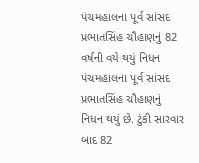પંચમહાલના પૂર્વ સાંસદ પ્રભાતસિંહ ચૌહાણનું 82 વર્ષની વયે થયું નિધન
પંચમહાલના પૂર્વ સાંસદ પ્રભાતસિંહ ચૌહાણનું નિધન થયું છે. ટુંકી સારવાર બાદ 82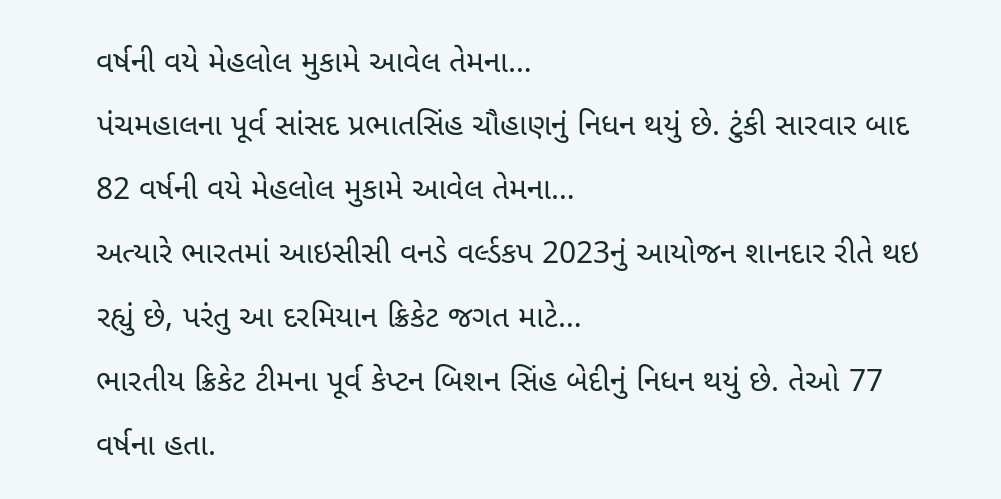વર્ષની વયે મેહલોલ મુકામે આવેલ તેમના…
પંચમહાલના પૂર્વ સાંસદ પ્રભાતસિંહ ચૌહાણનું નિધન થયું છે. ટુંકી સારવાર બાદ 82 વર્ષની વયે મેહલોલ મુકામે આવેલ તેમના…
અત્યારે ભારતમાં આઇસીસી વનડે વર્લ્ડકપ 2023નું આયોજન શાનદાર રીતે થઇ રહ્યું છે, પરંતુ આ દરમિયાન ક્રિકેટ જગત માટે…
ભારતીય ક્રિકેટ ટીમના પૂર્વ કેપ્ટન બિશન સિંહ બેદીનું નિધન થયું છે. તેઓ 77 વર્ષના હતા.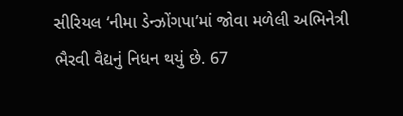સીરિયલ ‘નીમા ડેન્ઝોંગપા’માં જોવા મળેલી અભિનેત્રી ભૈરવી વૈદ્યનું નિધન થયું છે. 67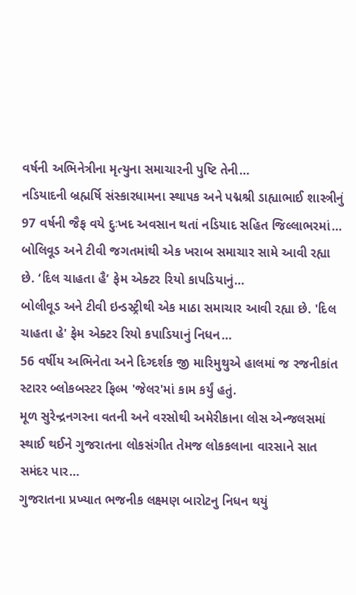વર્ષની અભિનેત્રીના મૃત્યુના સમાચારની પુષ્ટિ તેની…
નડિયાદની બ્રહ્મર્ષિ સંસ્કારધામના સ્થાપક અને પદ્મશ્રી ડાહ્યાભાઈ શાસ્ત્રીનું 97 વર્ષની જૈફ વયે દુઃખદ અવસાન થતાં નડિયાદ સહિત જિલ્લાભરમાં…
બોલિવૂડ અને ટીવી જગતમાંથી એક ખરાબ સમાચાર સામે આવી રહ્યા છે. ‘દિલ ચાહતા હૈ’ ફેમ એક્ટર રિયો કાપડિયાનું…
બોલીવૂડ અને ટીવી ઇન્ડસ્ટ્રીથી એક માઠા સમાચાર આવી રહ્યા છે. 'દિલ ચાહતા હે' ફેમ એક્ટર રિયો કપાડિયાનું નિધન…
56 વર્ષીય અભિનેતા અને દિગ્દર્શક જી મારિમુથુએ હાલમાં જ રજનીકાંત સ્ટારર બ્લોકબસ્ટર ફિલ્મ 'જેલર'માં કામ કર્યું હતું.
મૂળ સુરેન્દ્રનગરના વતની અને વરસોથી અમેરીકાના લોસ એન્જલસમાં સ્થાઈ થઈને ગુજરાતના લોકસંગીત તેમજ લોકકલાના વારસાને સાત સમંદર પાર…
ગુજરાતના પ્રખ્યાત ભજનીક લક્ષ્મણ બારોટનુ નિધન થયું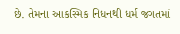છે. તેમના આકસ્મિક નિધનથી ધર્મ જગતમાં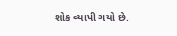શોક વ્યાપી ગયો છે.